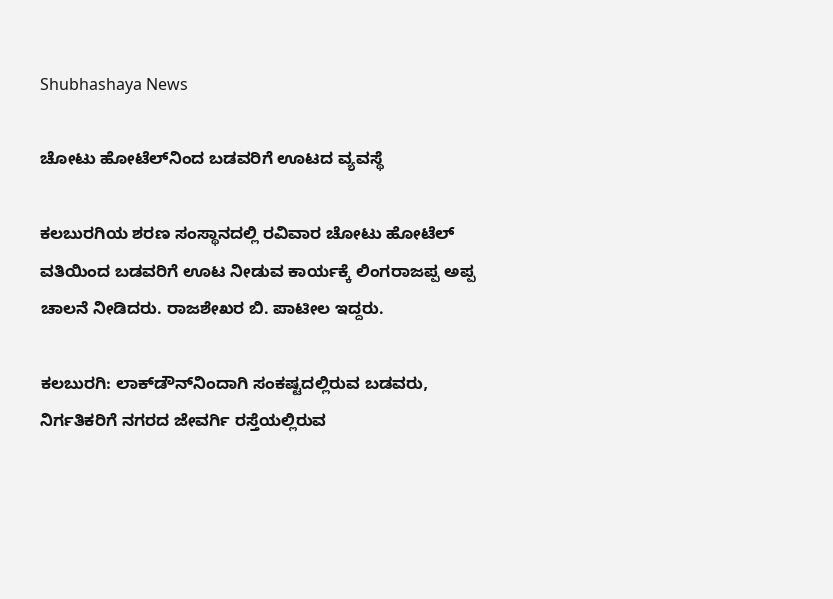Shubhashaya News

ಚೋಟು ಹೋಟೆಲ್‍ನಿಂದ ಬಡವರಿಗೆ ಊಟದ ವ್ಯವಸ್ಥೆ

ಕಲಬುರಗಿಯ ಶರಣ ಸಂಸ್ಥಾನದಲ್ಲಿ ರವಿವಾರ ಚೋಟು ಹೋಟೆಲ್ ವತಿಯಿಂದ ಬಡವರಿಗೆ ಊಟ ನೀಡುವ ಕಾರ್ಯಕ್ಕೆ ಲಿಂಗರಾಜಪ್ಪ ಅಪ್ಪ ಚಾಲನೆ ನೀಡಿದರು. ರಾಜಶೇಖರ ಬಿ. ಪಾಟೀಲ ಇದ್ದರು.

ಕಲಬುರಗಿ: ಲಾಕ್‍ಡೌನ್‍ನಿಂದಾಗಿ ಸಂಕಷ್ಟದಲ್ಲಿರುವ ಬಡವರು, ನಿರ್ಗತಿಕರಿಗೆ ನಗರದ ಜೇವರ್ಗಿ ರಸ್ತೆಯಲ್ಲಿರುವ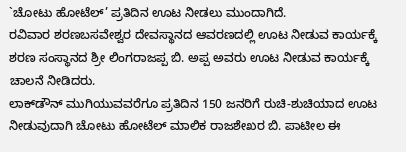`ಚೋಟು ಹೋಟೆಲ್’ ಪ್ರತಿದಿನ ಊಟ ನೀಡಲು ಮುಂದಾಗಿದೆ.
ರವಿವಾರ ಶರಣಬಸವೇಶ್ವರ ದೇವಸ್ಥಾನದ ಆವರಣದಲ್ಲಿ ಊಟ ನೀಡುವ ಕಾರ್ಯಕ್ಕೆ ಶರಣ ಸಂಸ್ಥಾನದ ಶ್ರೀ ಲಿಂಗರಾಜಪ್ಪ ಬಿ. ಅಪ್ಪ ಅವರು ಊಟ ನೀಡುವ ಕಾರ್ಯಕ್ಕೆ ಚಾಲನೆ ನೀಡಿದರು.
ಲಾಕ್‍ಡೌನ್ ಮುಗಿಯುವವರೆಗೂ ಪ್ರತಿದಿನ 150 ಜನರಿಗೆ ರುಚಿ-ಶುಚಿಯಾದ ಊಟ ನೀಡುವುದಾಗಿ ಚೋಟು ಹೋಟೆಲ್ ಮಾಲಿಕ ರಾಜಶೇಖರ ಬಿ. ಪಾಟೀಲ ಈ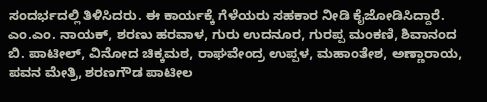ಸಂದರ್ಭದಲ್ಲಿ ತಿಳಿಸಿದರು. ಈ ಕಾರ್ಯಕ್ಕೆ ಗೆಳೆಯರು ಸಹಕಾರ ನೀಡಿ ಕೈಜೋಡಿಸಿದ್ದಾರೆ.
ಎಂ.ಎಂ. ನಾಯಕ್, ಶರಣು ಹರವಾಳ, ಗುರು ಉದನೂರ, ಗುರಪ್ಪ ಮಂಕಣಿ, ಶಿವಾನಂದ ಬಿ. ಪಾಟೀಲ್, ವಿನೋದ ಚಿಕ್ಕಮಠ, ರಾಘವೇಂದ್ರ ಉಪ್ಪಳ, ಮಹಾಂತೇಶ, ಅಣ್ಣಾರಾಯ, ಪವನ ಮೇತ್ರಿ, ಶರಣಗೌಡ ಪಾಟೀಲ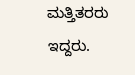ಮತ್ತಿತರರು ಇದ್ದರು.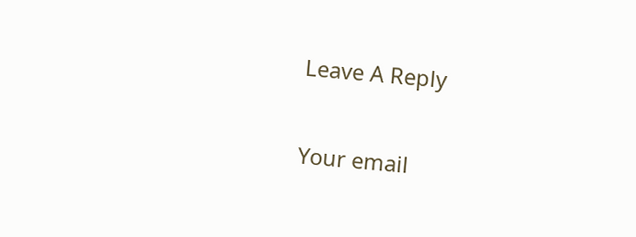Leave A Reply

Your email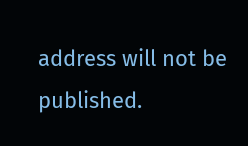address will not be published.